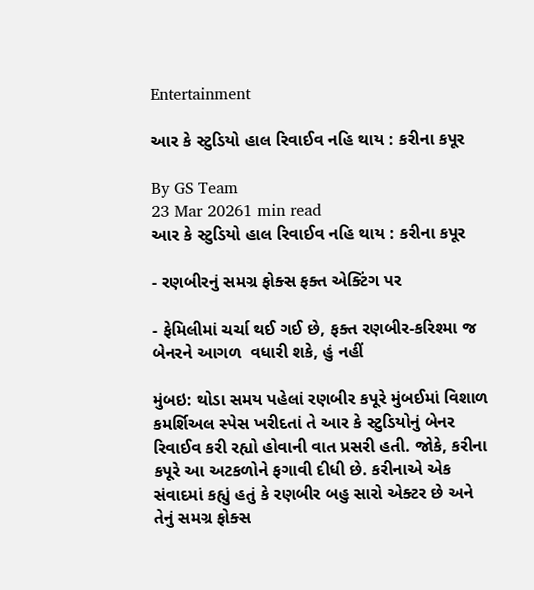Entertainment

આર કે સ્ટુડિયો હાલ રિવાઈવ નહિ થાય : કરીના કપૂર

By GS Team
23 Mar 20261 min read
આર કે સ્ટુડિયો હાલ રિવાઈવ નહિ થાય : કરીના કપૂર

- રણબીરનું સમગ્ર ફોક્સ ફક્ત એક્ટિંગ પર

- ફેમિલીમાં ચર્ચા થઈ ગઈ છે, ફક્ત રણબીર-કરિશ્મા જ બેનરને આગળ  વધારી શકે, હું નહીં

મુંબઇ: થોડા સમય પહેલાં રણબીર કપૂરે મુંબઈમાં વિશાળ કમર્શિઅલ સ્પેસ ખરીદતાં તે આર કે સ્ટુડિયોનું બેનર રિવાઈવ કરી રહ્યો હોવાની વાત પ્રસરી હતી. જોકે, કરીના કપૂરે આ અટકળોને ફગાવી દીધી છે. કરીનાએ એક સંવાદમાં કહ્યું હતું કે રણબીર બહુ સારો એક્ટર છે અને તેનું સમગ્ર ફોક્સ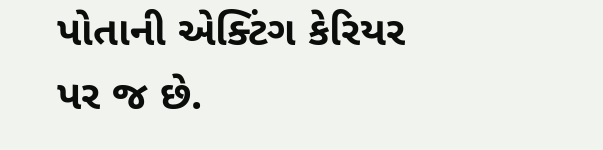પોતાની એક્ટિંગ કેરિયર પર જ છે.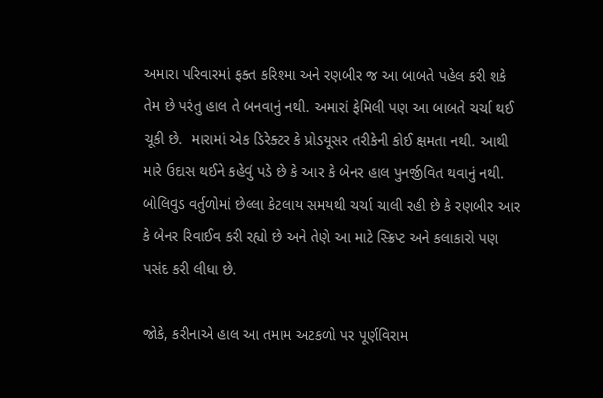અમારા પરિવારમાં ફક્ત કરિશ્મા અને રણબીર જ આ બાબતે પહેલ કરી શકે તેમ છે પરંતુ હાલ તે બનવાનું નથી. અમારાં ફેમિલી પણ આ બાબતે ચર્ચા થઈ ચૂકી છે.  મારામાં એક ડિરેક્ટર કે પ્રોડયૂસર તરીકેની કોઈ ક્ષમતા નથી. આથી મારે ઉદાસ થઈને કહેવું પડે છે કે આર કે બેનર હાલ પુનર્જીવિત થવાનું નથી. બોલિવુડ વર્તુળોમાં છેલ્લા કેટલાય સમયથી ચર્ચા ચાલી રહી છે કે રણબીર આર કે બેનર રિવાઈવ કરી રહ્યો છે અને તેણે આ માટે સ્ક્રિપ્ટ અને કલાકારો પણ પસંદ કરી લીધા છે.

જોકે, કરીનાએ હાલ આ તમામ અટકળો પર પૂર્ણવિરામ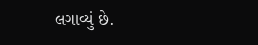લગાવ્યું છે.